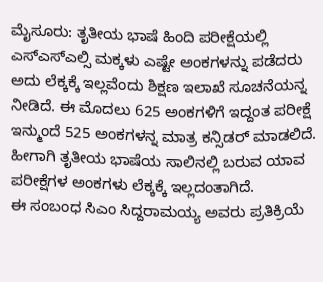ಮೈಸೂರು: ತೃತೀಯ ಭಾಷೆ ಹಿಂದಿ ಪರೀಕ್ಷೆಯಲ್ಲಿ ಎಸ್ಎಸ್ಎಲ್ಸಿ ಮಕ್ಕಳು ಎಷ್ಟೇ ಅಂಕಗಳನ್ನು ಪಡೆದರು ಅದು ಲೆಕ್ಕಕ್ಕೆ ಇಲ್ಲವೆಂದು ಶಿಕ್ಷಣ ಇಲಾಖೆ ಸೂಚನೆಯನ್ನ ನೀಡಿದೆ. ಈ ಮೊದಲು 625 ಅಂಕಗಳಿಗೆ ಇದ್ದಂತ ಪರೀಕ್ಷೆ ಇನ್ಮುಂದೆ 525 ಅಂಕಗಳನ್ನ ಮಾತ್ರ ಕನ್ಸಿಡರ್ ಮಾಡಲಿದೆ. ಹೀಗಾಗಿ ತೃತೀಯ ಭಾಷೆಯ ಸಾಲಿನಲ್ಲಿ ಬರುವ ಯಾವ ಪರೀಕ್ಷೆಗಳ ಅಂಕಗಳು ಲೆಕ್ಕಕ್ಕೆ ಇಲ್ಲದಂತಾಗಿದೆ.
ಈ ಸಂಬಂಧ ಸಿಎಂ ಸಿದ್ದರಾಮಯ್ಯ ಅವರು ಪ್ರತಿಕ್ರಿಯೆ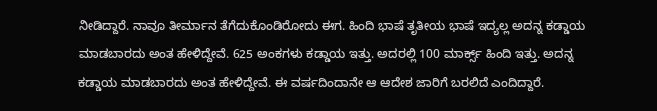ನೀಡಿದ್ದಾರೆ. ನಾವೂ ತೀರ್ಮಾನ ತೆಗೆದುಕೊಂಡಿರೋದು ಈಗ. ಹಿಂದಿ ಭಾಷೆ ತೃತೀಯ ಭಾಷೆ ಇದ್ಯಲ್ಲ ಅದನ್ನ ಕಡ್ಡಾಯ ಮಾಡಬಾರದು ಅಂತ ಹೇಳಿದ್ದೇವೆ. 625 ಅಂಕಗಳು ಕಡ್ಡಾಯ ಇತ್ತು. ಅದರಲ್ಲಿ 100 ಮಾರ್ಕ್ಸ್ ಹಿಂದಿ ಇತ್ತು. ಅದನ್ನ ಕಡ್ಡಾಯ ಮಾಡಬಾರದು ಅಂತ ಹೇಳಿದ್ದೇವೆ. ಈ ವರ್ಷದಿಂದಾನೇ ಆ ಆದೇಶ ಜಾರಿಗೆ ಬರಲಿದೆ ಎಂದಿದ್ದಾರೆ.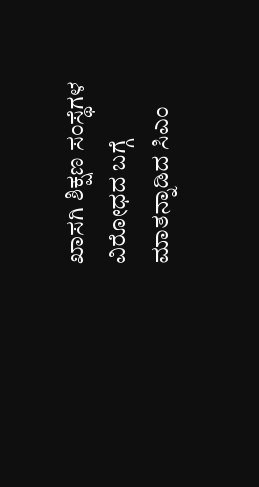ಖಾಸಗಿ ಶಿಕ್ಷಣ ಸಂಸ್ಥೆಗಳ ವಿರೋಧದ ಬಗ್ಗೆ ಮಾತನ್ನಾಡಿದ ಸಿಎಂ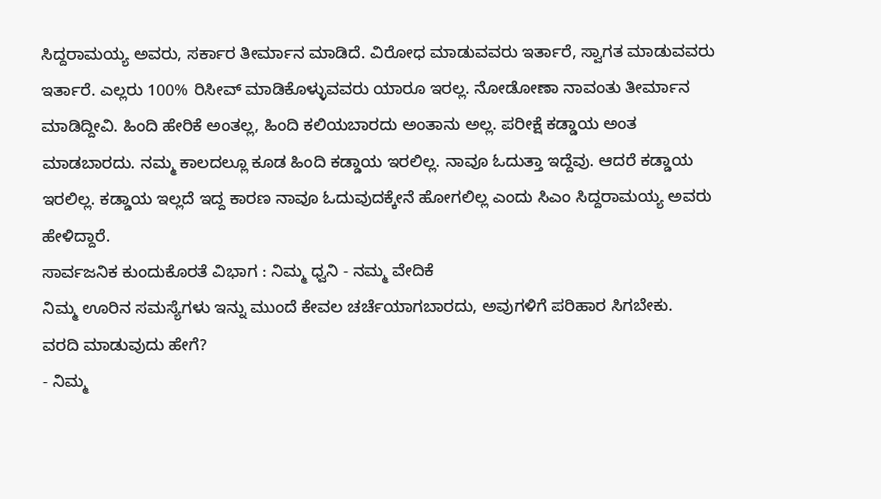ಸಿದ್ದರಾಮಯ್ಯ ಅವರು, ಸರ್ಕಾರ ತೀರ್ಮಾನ ಮಾಡಿದೆ. ವಿರೋಧ ಮಾಡುವವರು ಇರ್ತಾರೆ, ಸ್ವಾಗತ ಮಾಡುವವರು ಇರ್ತಾರೆ. ಎಲ್ಲರು 100% ರಿಸೀವ್ ಮಾಡಿಕೊಳ್ಳುವವರು ಯಾರೂ ಇರಲ್ಲ. ನೋಡೋಣಾ ನಾವಂತು ತೀರ್ಮಾನ ಮಾಡಿದ್ದೀವಿ. ಹಿಂದಿ ಹೇರಿಕೆ ಅಂತಲ್ಲ, ಹಿಂದಿ ಕಲಿಯಬಾರದು ಅಂತಾನು ಅಲ್ಲ. ಪರೀಕ್ಷೆ ಕಡ್ಡಾಯ ಅಂತ ಮಾಡಬಾರದು. ನಮ್ಮ ಕಾಲದಲ್ಲೂ ಕೂಡ ಹಿಂದಿ ಕಡ್ಡಾಯ ಇರಲಿಲ್ಲ. ನಾವೂ ಓದುತ್ತಾ ಇದ್ದೆವು. ಆದರೆ ಕಡ್ಡಾಯ ಇರಲಿಲ್ಲ. ಕಡ್ಡಾಯ ಇಲ್ಲದೆ ಇದ್ದ ಕಾರಣ ನಾವೂ ಓದುವುದಕ್ಕೇನೆ ಹೋಗಲಿಲ್ಲ ಎಂದು ಸಿಎಂ ಸಿದ್ದರಾಮಯ್ಯ ಅವರು ಹೇಳಿದ್ದಾರೆ.
ಸಾರ್ವಜನಿಕ ಕುಂದುಕೊರತೆ ವಿಭಾಗ : ನಿಮ್ಮ ಧ್ವನಿ - ನಮ್ಮ ವೇದಿಕೆ
ನಿಮ್ಮ ಊರಿನ ಸಮಸ್ಯೆಗಳು ಇನ್ನು ಮುಂದೆ ಕೇವಲ ಚರ್ಚೆಯಾಗಬಾರದು, ಅವುಗಳಿಗೆ ಪರಿಹಾರ ಸಿಗಬೇಕು.
ವರದಿ ಮಾಡುವುದು ಹೇಗೆ?
- ನಿಮ್ಮ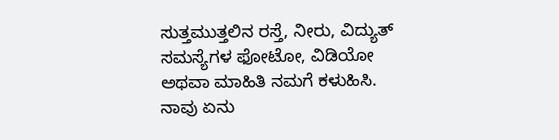ಸುತ್ತಮುತ್ತಲಿನ ರಸ್ತೆ, ನೀರು, ವಿದ್ಯುತ್ ಸಮಸ್ಯೆಗಳ ಫೋಟೋ, ವಿಡಿಯೋ ಅಥವಾ ಮಾಹಿತಿ ನಮಗೆ ಕಳುಹಿಸಿ.
ನಾವು ಏನು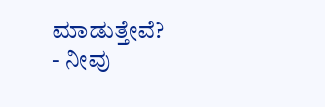ಮಾಡುತ್ತೇವೆ?
- ನೀವು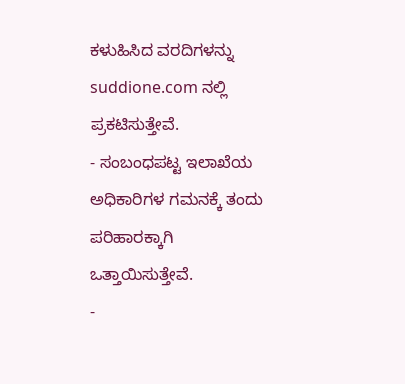ಕಳುಹಿಸಿದ ವರದಿಗಳನ್ನು suddione.com ನಲ್ಲಿ ಪ್ರಕಟಿಸುತ್ತೇವೆ.
- ಸಂಬಂಧಪಟ್ಟ ಇಲಾಖೆಯ ಅಧಿಕಾರಿಗಳ ಗಮನಕ್ಕೆ ತಂದು ಪರಿಹಾರಕ್ಕಾಗಿ ಒತ್ತಾಯಿಸುತ್ತೇವೆ.
-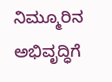ನಿಮ್ಮೂರಿನ ಅಭಿವೃದ್ಧಿಗೆ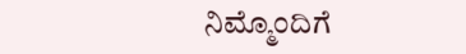ನಿಮ್ಮೊಂದಿಗೆ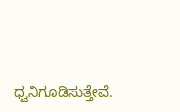ಧ್ವನಿಗೂಡಿಸುತ್ತೇವೆ.